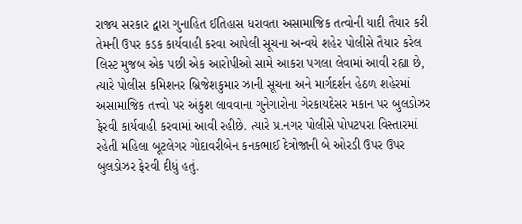રાજ્ય સરકાર દ્વારા ગુનાહિત ઈતિહાસ ધરાવતા અસામાજિક તત્વોની યાદી તૈયાર કરી તેમની ઉપર કડક કાર્યવાહી કરવા આપેલી સૂચના અન્વયે શહેર પોલીસે તૈયાર કરેલ લિસ્ટ મુજબ એક પછી એક આરોપીઓ સામે આકરા પગલા લેવામાં આવી રહ્યા છે, ત્યારે પોલીસ કમિશનર બ્રિજેશકુમાર ઝાની સૂચના અને માર્ગદર્શન હેઠળ શહેરમાં અસામાજિક તત્ત્વો પર અંકુશ લાવવાના ગુનેગારોના ગેરકાયદેસર મકાન પર બુલડોઝર ફેરવી કાર્યવાહી કરવામાં આવી રહીછે. ત્યારે પ્ર.નગર પોલીસે પોપટપરા વિસ્તારમાં રહેતી મહિલા બૂટલેગર ગોદાવરીબેન કનકભાઈ દેત્રોજાની બે ઓરડી ઉપર ઉપર બુલડોઝર ફેરવી દીધું હતું.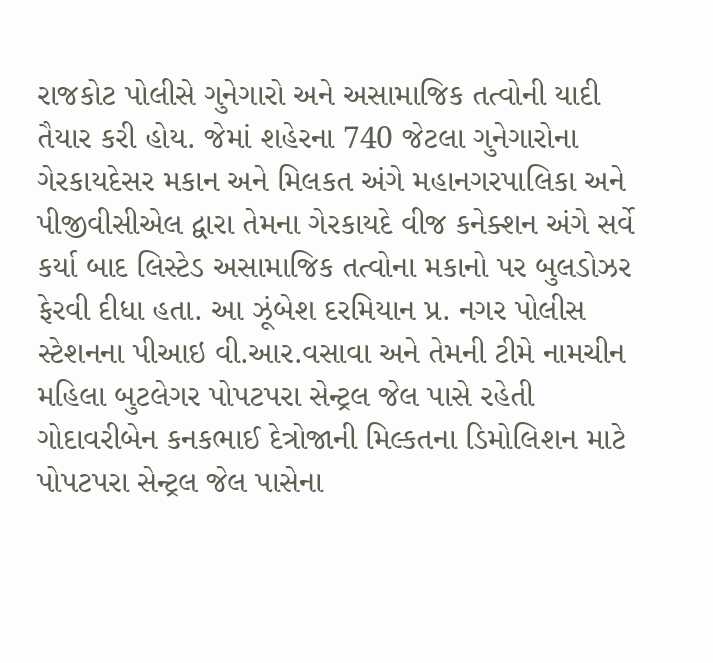રાજકોટ પોલીસે ગુનેગારો અને અસામાજિક તત્વોની યાદી તૈયાર કરી હોય. જેમાં શહેરના 740 જેટલા ગુનેગારોના ગેરકાયદેસર મકાન અને મિલકત અંગે મહાનગરપાલિકા અને પીજીવીસીએલ દ્વારા તેમના ગેરકાયદે વીજ કનેક્શન અંગે સર્વે કર્યા બાદ લિસ્ટેડ અસામાજિક તત્વોના મકાનો પર બુલડોઝર ફેરવી દીધા હતા. આ ઝૂંબેશ દરમિયાન પ્ર. નગર પોલીસ સ્ટેશનના પીઆઇ વી.આર.વસાવા અને તેમની ટીમે નામચીન મહિલા બુટલેગર પોપટપરા સેન્ટ્રલ જેલ પાસે રહેતી ગોદાવરીબેન કનકભાઈ દેત્રોજાની મિલ્કતના ડિમોલિશન માટે પોપટપરા સેન્ટ્રલ જેલ પાસેના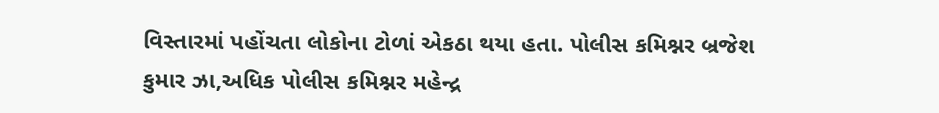વિસ્તારમાં પહોંચતા લોકોના ટોળાં એકઠા થયા હતા. પોલીસ કમિશ્નર બ્રજેશ કુમાર ઝા,અધિક પોલીસ કમિશ્નર મહેન્દ્ર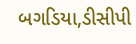બગડિયા,ડીસીપી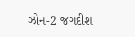ઝોન-2 જગદીશ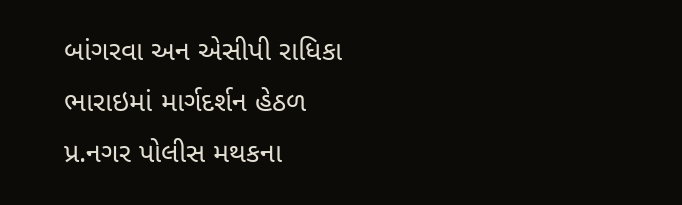બાંગરવા અન એસીપી રાધિકા ભારાઇમાં માર્ગદર્શન હેઠળ પ્ર.નગર પોલીસ મથકના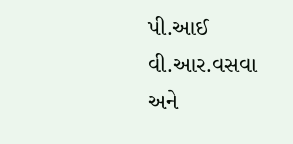પી.આઈ વી.આર.વસવા અને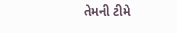તેમની ટીમે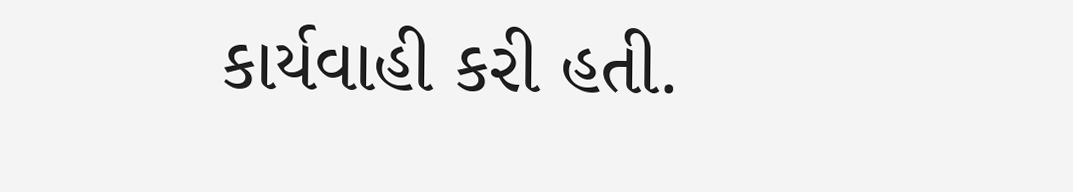કાર્યવાહી કરી હતી.